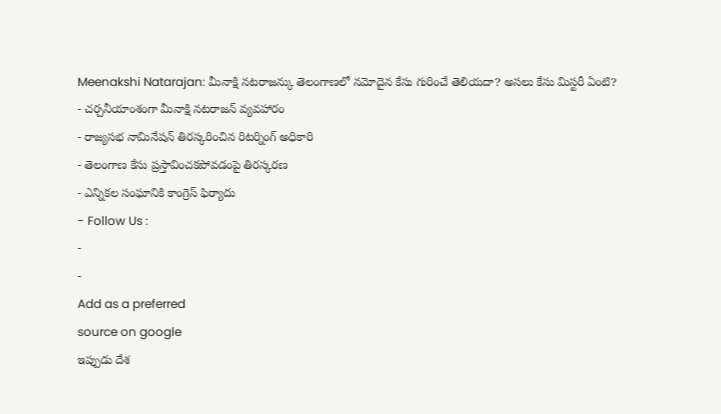Meenakshi Natarajan: మీనాక్షి నటరాజన్కు తెలంగాణలో నమోదైన కేసు గురించే తెలియదా? అసలు కేసు మిస్టరీ ఏంటి?
- చర్చనీయాంశంగా మీనాక్షి నటరాజన్ వ్యవహారం
- రాజ్యసభ నామినేషన్ తిరస్కరించిన రిటర్నింగ్ అధికారి
- తెలంగాణ కేసు ప్రస్తావించకపోవడంపై తిరస్కరణ
- ఎన్నికల సంఘానికి కాంగ్రెస్ ఫిర్యాదు
- Follow Us :
-
-
Add as a preferred
source on google
ఇప్పుడు దేశ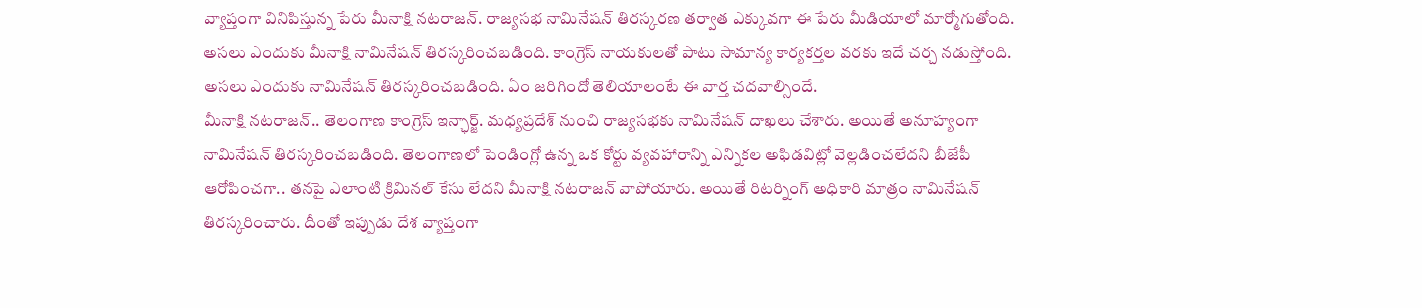వ్యాప్తంగా వినిపిస్తున్న పేరు మీనాక్షి నటరాజన్. రాజ్యసభ నామినేషన్ తిరస్కరణ తర్వాత ఎక్కువగా ఈ పేరు మీడియాలో మార్మోగుతోంది. అసలు ఎందుకు మీనాక్షి నామినేషన్ తిరస్కరించబడింది. కాంగ్రెస్ నాయకులతో పాటు సామాన్య కార్యకర్తల వరకు ఇదే చర్చ నడుస్తోంది. అసలు ఎందుకు నామినేషన్ తిరస్కరించబడింది. ఏం జరిగిందో తెలియాలంటే ఈ వార్త చదవాల్సిందే.
మీనాక్షి నటరాజన్.. తెలంగాణ కాంగ్రెస్ ఇన్ఛార్జ్. మధ్యప్రదేశ్ నుంచి రాజ్యసభకు నామినేషన్ దాఖలు చేశారు. అయితే అనూహ్యంగా నామినేషన్ తిరస్కరించబడింది. తెలంగాణలో పెండింగ్లో ఉన్న ఒక కోర్టు వ్యవహారాన్ని ఎన్నికల అఫిడవిట్లో వెల్లడించలేదని బీజేపీ ఆరోపించగా.. తనపై ఎలాంటి క్రిమినల్ కేసు లేదని మీనాక్షి నటరాజన్ వాపోయారు. అయితే రిటర్నింగ్ అధికారి మాత్రం నామినేషన్ తిరస్కరించారు. దీంతో ఇప్పుడు దేశ వ్యాప్తంగా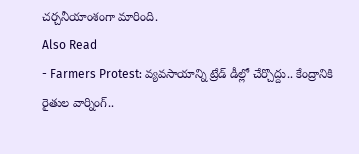చర్చనీయాంశంగా మారింది.
Also Read
- Farmers Protest: వ్యవసాయాన్ని ట్రేడ్ డీల్లో చేర్చొద్దు.. కేంద్రానికి రైతుల వార్నింగ్..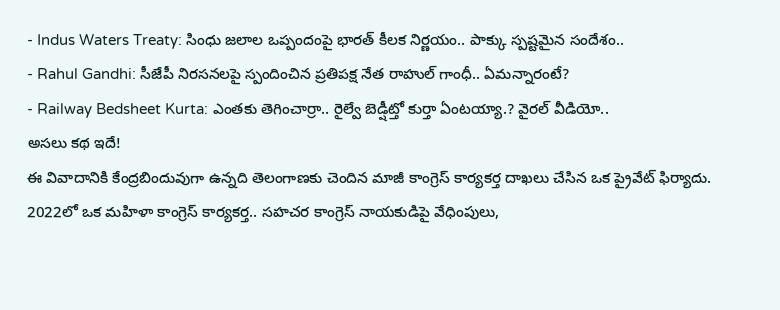- Indus Waters Treaty: సింధు జలాల ఒప్పందంపై భారత్ కీలక నిర్ణయం.. పాక్కు స్పష్టమైన సందేశం..
- Rahul Gandhi: సీజేపీ నిరసనలపై స్పందించిన ప్రతిపక్ష నేత రాహుల్ గాంధీ.. ఏమన్నారంటే?
- Railway Bedsheet Kurta: ఎంతకు తెగించార్రా.. రైల్వే బెడ్షీట్తో కుర్తా ఏంటయ్యా.? వైరల్ వీడియో..
అసలు కథ ఇదే!
ఈ వివాదానికి కేంద్రబిందువుగా ఉన్నది తెలంగాణకు చెందిన మాజీ కాంగ్రెస్ కార్యకర్త దాఖలు చేసిన ఒక ప్రైవేట్ ఫిర్యాదు. 2022లో ఒక మహిళా కాంగ్రెస్ కార్యకర్త.. సహచర కాంగ్రెస్ నాయకుడిపై వేధింపులు,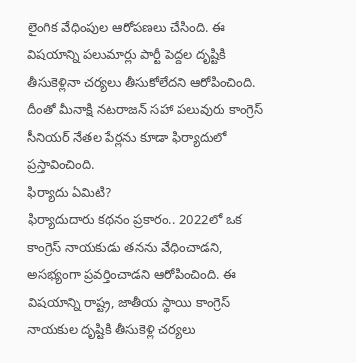లైంగిక వేధింపుల ఆరోపణలు చేసింది. ఈ విషయాన్ని పలుమార్లు పార్టీ పెద్దల దృష్టికి తీసుకెళ్లినా చర్యలు తీసుకోలేదని ఆరోపించింది. దీంతో మీనాక్షి నటరాజన్ సహా పలువురు కాంగ్రెస్ సీనియర్ నేతల పేర్లను కూడా ఫిర్యాదులో ప్రస్తావించింది.
ఫిర్యాదు ఏమిటి?
ఫిర్యాదుదారు కథనం ప్రకారం.. 2022లో ఒక కాంగ్రెస్ నాయకుడు తనను వేధించాడని, అసభ్యంగా ప్రవర్తించాడని ఆరోపించింది. ఈ విషయాన్ని రాష్ట్ర, జాతీయ స్థాయి కాంగ్రెస్ నాయకుల దృష్టికి తీసుకెళ్లి చర్యలు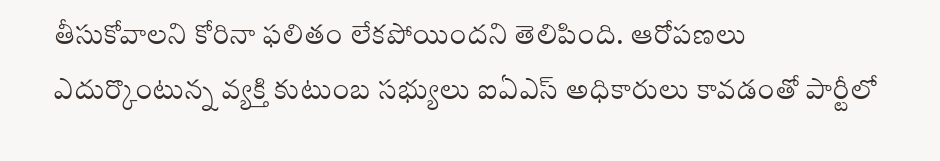తీసుకోవాలని కోరినా ఫలితం లేకపోయిందని తెలిపింది. ఆరోపణలు ఎదుర్కొంటున్న వ్యక్తి కుటుంబ సభ్యులు ఐఏఎస్ అధికారులు కావడంతో పార్టీలో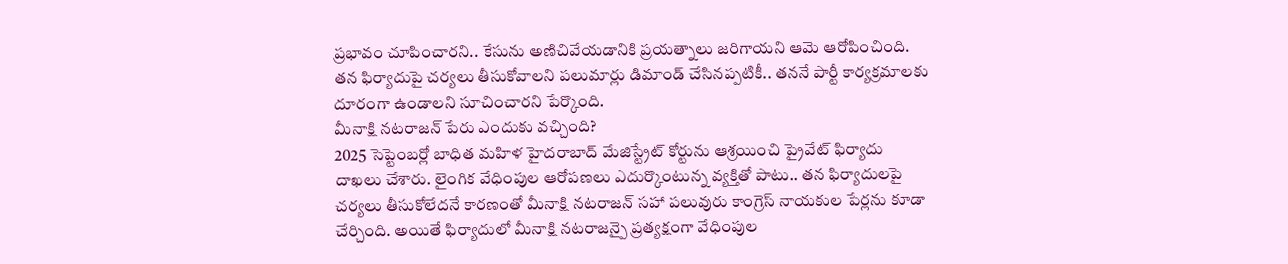ప్రభావం చూపించారని.. కేసును అణిచివేయడానికి ప్రయత్నాలు జరిగాయని ఆమె ఆరోపించింది. తన ఫిర్యాదుపై చర్యలు తీసుకోవాలని పలుమార్లు డిమాండ్ చేసినప్పటికీ.. తననే పార్టీ కార్యక్రమాలకు దూరంగా ఉండాలని సూచించారని పేర్కొంది.
మీనాక్షి నటరాజన్ పేరు ఎందుకు వచ్చింది?
2025 సెప్టెంబర్లో బాధిత మహిళ హైదరాబాద్ మేజిస్ట్రేట్ కోర్టును ఆశ్రయించి ప్రైవేట్ ఫిర్యాదు దాఖలు చేశారు. లైంగిక వేధింపుల ఆరోపణలు ఎదుర్కొంటున్న వ్యక్తితో పాటు.. తన ఫిర్యాదులపై చర్యలు తీసుకోలేదనే కారణంతో మీనాక్షి నటరాజన్ సహా పలువురు కాంగ్రెస్ నాయకుల పేర్లను కూడా చేర్చింది. అయితే ఫిర్యాదులో మీనాక్షి నటరాజన్పై ప్రత్యక్షంగా వేధింపుల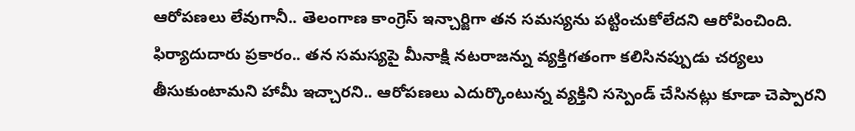ఆరోపణలు లేవుగానీ.. తెలంగాణ కాంగ్రెస్ ఇన్చార్జిగా తన సమస్యను పట్టించుకోలేదని ఆరోపించింది. ఫిర్యాదుదారు ప్రకారం.. తన సమస్యపై మీనాక్షి నటరాజన్ను వ్యక్తిగతంగా కలిసినప్పుడు చర్యలు తీసుకుంటామని హామీ ఇచ్చారని.. ఆరోపణలు ఎదుర్కొంటున్న వ్యక్తిని సస్పెండ్ చేసినట్లు కూడా చెప్పారని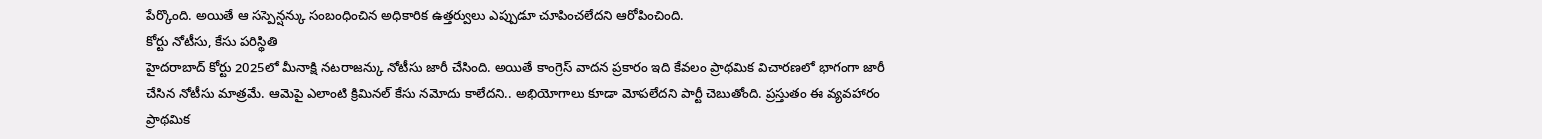పేర్కొంది. అయితే ఆ సస్పెన్షన్కు సంబంధించిన అధికారిక ఉత్తర్వులు ఎప్పుడూ చూపించలేదని ఆరోపించింది.
కోర్టు నోటీసు, కేసు పరిస్థితి
హైదరాబాద్ కోర్టు 2025లో మీనాక్షి నటరాజన్కు నోటీసు జారీ చేసింది. అయితే కాంగ్రెస్ వాదన ప్రకారం ఇది కేవలం ప్రాథమిక విచారణలో భాగంగా జారీ చేసిన నోటీసు మాత్రమే. ఆమెపై ఎలాంటి క్రిమినల్ కేసు నమోదు కాలేదని.. అభియోగాలు కూడా మోపలేదని పార్టీ చెబుతోంది. ప్రస్తుతం ఈ వ్యవహారం ప్రాథమిక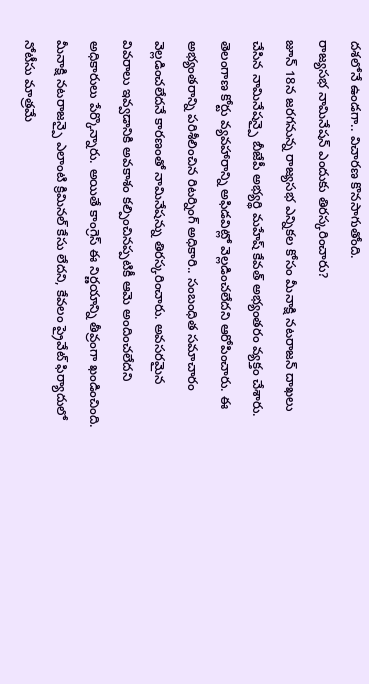దశలోనే ఉండగా.. విచారణ కొనసాగుతోంది.
రాజ్యసభ నామినేషన్ ఎందుకు తిరస్కరించారు?
జూన్ 18న జరగనున్న రాజ్యసభ ఎన్నికల కోసం మీనాక్షి నటరాజన్ దాఖలు చేసిన నామినేషన్పై బీజేపీ అభ్యర్థి మహేష్ కేవత్ అభ్యంతరం వ్యక్తం చేశారు. తెలంగాణ కోర్టు వ్యవహారాన్ని అఫిడవిట్లో వెల్లడించలేదని ఆరోపించారు. ఈ అభ్యంతరాన్ని పరిశీలించిన రిటర్నింగ్ అధికారి.. సంబంధిత సమాచారం వెల్లడించలేదనే కారణంతో నామినేషన్ను తిరస్కరించారు. అవసరమైన వివరాలు ఇవ్వడానికి అవకాశం కల్పించినప్పటికీ ఆమె అందించలేదని అధికారులు పేర్కొన్నారు. అయితే కాంగ్రెస్ ఈ నిర్ణయాన్ని తీవ్రంగా ఖండించింది. మీనాక్షి నటరాజన్పై ఎలాంటి క్రిమినల్ కేసు లేదని, కేవలం ప్రైవేట్ ఫిర్యాదులో నోటీసు మాత్రమే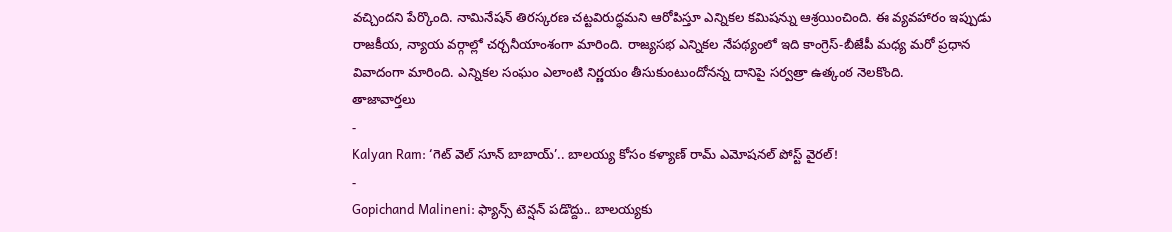వచ్చిందని పేర్కొంది. నామినేషన్ తిరస్కరణ చట్టవిరుద్ధమని ఆరోపిస్తూ ఎన్నికల కమిషన్ను ఆశ్రయించింది. ఈ వ్యవహారం ఇప్పుడు రాజకీయ, న్యాయ వర్గాల్లో చర్చనీయాంశంగా మారింది. రాజ్యసభ ఎన్నికల నేపథ్యంలో ఇది కాంగ్రెస్-బీజేపీ మధ్య మరో ప్రధాన వివాదంగా మారింది. ఎన్నికల సంఘం ఎలాంటి నిర్ణయం తీసుకుంటుందోనన్న దానిపై సర్వత్రా ఉత్కంఠ నెలకొంది.
తాజావార్తలు
-
Kalyan Ram: ‘గెట్ వెల్ సూన్ బాబాయ్’.. బాలయ్య కోసం కళ్యాణ్ రామ్ ఎమోషనల్ పోస్ట్ వైరల్!
-
Gopichand Malineni: ఫ్యాన్స్ టెన్షన్ పడొద్దు.. బాలయ్యకు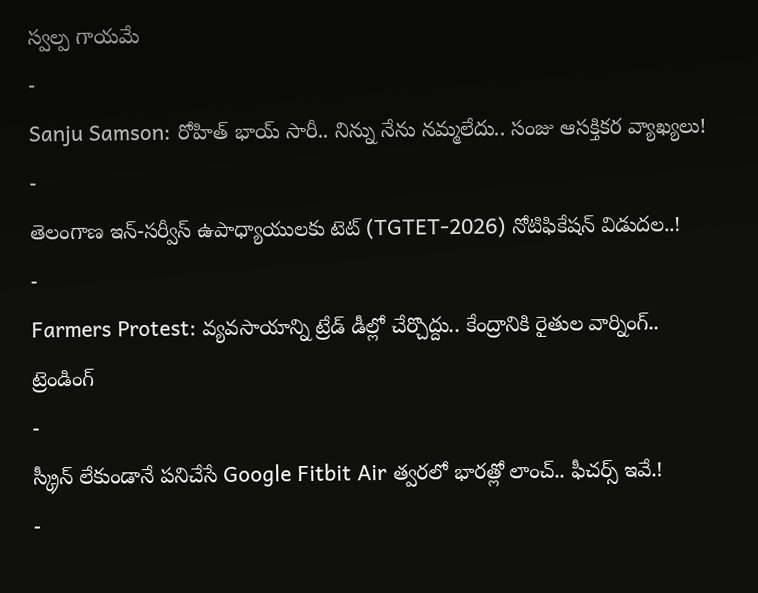స్వల్ప గాయమే
-
Sanju Samson: రోహిత్ భాయ్ సారీ.. నిన్ను నేను నమ్మలేదు.. సంజు ఆసక్తికర వ్యాఖ్యలు!
-
తెలంగాణ ఇన్-సర్వీస్ ఉపాధ్యాయులకు టెట్ (TGTET-2026) నోటిఫికేషన్ విడుదల..!
-
Farmers Protest: వ్యవసాయాన్ని ట్రేడ్ డీల్లో చేర్చొద్దు.. కేంద్రానికి రైతుల వార్నింగ్..
ట్రెండింగ్
-
స్క్రీన్ లేకుండానే పనిచేసే Google Fitbit Air త్వరలో భారత్లో లాంచ్.. ఫీచర్స్ ఇవే.!
-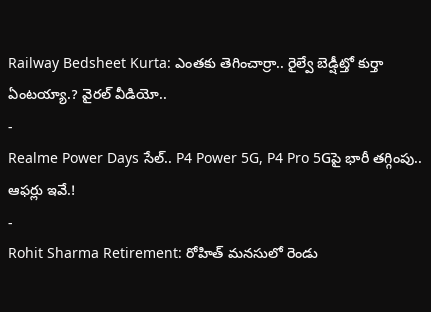Railway Bedsheet Kurta: ఎంతకు తెగించార్రా.. రైల్వే బెడ్షీట్తో కుర్తా ఏంటయ్యా.? వైరల్ వీడియో..
-
Realme Power Days సేల్.. P4 Power 5G, P4 Pro 5Gపై భారీ తగ్గింపు.. ఆఫర్లు ఇవే.!
-
Rohit Sharma Retirement: రోహిత్ మనసులో రెండు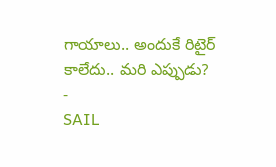గాయాలు.. అందుకే రిటైర్ కాలేదు.. మరి ఎప్పుడు?
-
SAIL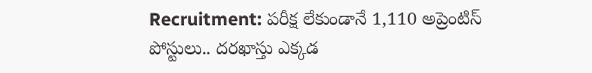Recruitment: పరీక్ష లేకుండానే 1,110 అప్రెంటిస్ పోస్టులు.. దరఖాస్తు ఎక్కడ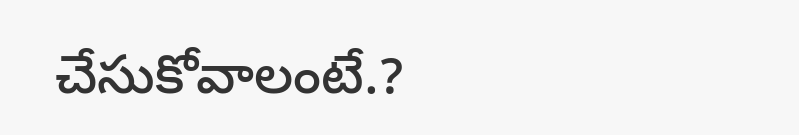చేసుకోవాలంటే.?